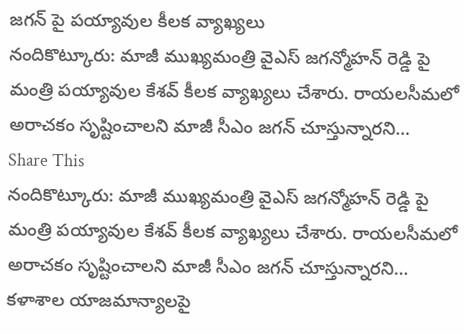జగన్ పై పయ్యావుల కీలక వ్యాఖ్యలు
నందికొట్కూరు: మాజీ ముఖ్యమంత్రి వైఎస్ జగన్మోహన్ రెడ్డి పై మంత్రి పయ్యావుల కేశవ్ కీలక వ్యాఖ్యలు చేశారు. రాయలసీమలో అరాచకం సృష్టించాలని మాజీ సీఎం జగన్ చూస్తున్నారని…
Share This
నందికొట్కూరు: మాజీ ముఖ్యమంత్రి వైఎస్ జగన్మోహన్ రెడ్డి పై మంత్రి పయ్యావుల కేశవ్ కీలక వ్యాఖ్యలు చేశారు. రాయలసీమలో అరాచకం సృష్టించాలని మాజీ సీఎం జగన్ చూస్తున్నారని…
కళాశాల యాజమాన్యాలపై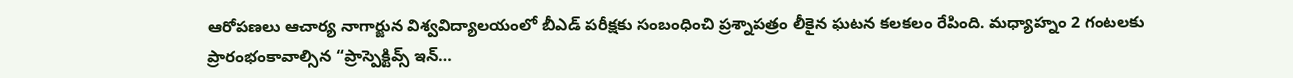ఆరోపణలు ఆచార్య నాగార్జున విశ్వవిద్యాలయంలో బీఎడ్ పరీక్షకు సంబంధించి ప్రశ్నాపత్రం లీకైన ఘటన కలకలం రేపింది. మధ్యాహ్నం 2 గంటలకు ప్రారంభంకావాల్సిన “ప్రాస్పెక్టివ్స్ ఇన్…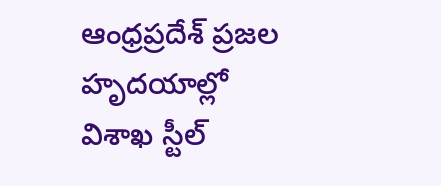ఆంధ్రప్రదేశ్ ప్రజల హృదయాల్లో విశాఖ స్టీల్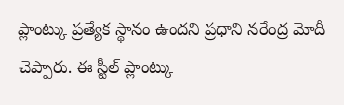ప్లాంట్కు ప్రత్యేక స్థానం ఉందని ప్రధాని నరేంద్ర మోదీ చెప్పారు. ఈ స్టీల్ ప్లాంట్కు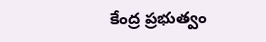కేంద్ర ప్రభుత్వం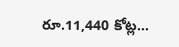రూ.11,440 కోట్ల…